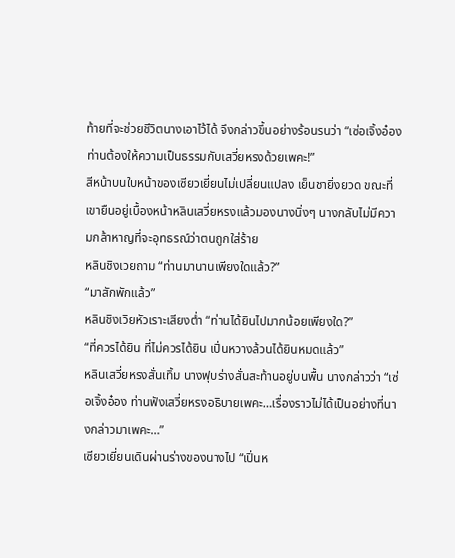ท้ายที่จะช่วยชีวิตนางเอาไว้ได้ จึงกล่าวขึ้นอย่างร้อนรนว่า “เซ่อเจิ้งอ๋อง ท่านต้องให้ความเป็นธรรมกับเสวี่ยหรงด้วยเพคะ!”
สีหน้าบนใบหน้าของเซียวเยี่ยนไม่เปลี่ยนแปลง เย็นชายิ่งยวด ขณะที่เขายืนอยู่เบื้องหน้าหลินเสวี่ยหรงแล้วมองนางนิ่งๆ นางกลับไม่มีความกล้าหาญที่จะอุทธรณ์ว่าตนถูกใส่ร้าย
หลินชิงเวยถาม “ท่านมานานเพียงใดแล้ว?”
“มาสักพักแล้ว”
หลินชิงเวิยหัวเราะเสียงต่ำ “ท่านได้ยินไปมากน้อยเพียงใด?”
“ที่ควรได้ยิน ที่ไม่ควรได้ยิน เปิ่นหวางล้วนได้ยินหมดแล้ว”
หลินเสวี่ยหรงสั่นเทิ้ม นางฟุบร่างสั่นสะท้านอยู่บนพื้น นางกล่าวว่า “เซ่อเจิ้งอ๋อง ท่านฟังเสวี่ยหรงอธิบายเพคะ…เรื่องราวไม่ได้เป็นอย่างที่นางกล่าวมาเพคะ…”
เซียวเยี่ยนเดินผ่านร่างของนางไป “เปิ่นห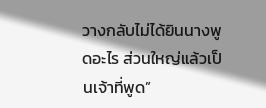วางกลับไม่ได้ยินนางพูดอะไร ส่วนใหญ่แล้วเป็นเจ้าที่พูด”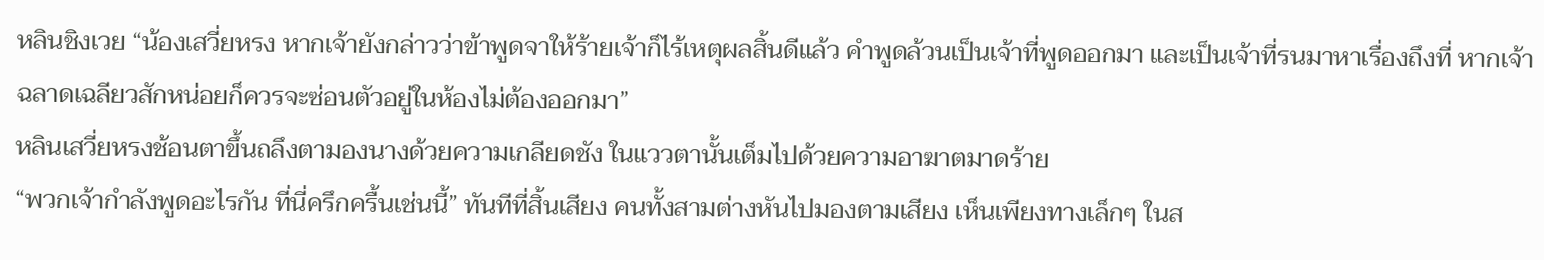หลินชิงเวย “น้องเสวี่ยหรง หากเจ้ายังกล่าวว่าข้าพูดจาให้ร้ายเจ้าก็ไร้เหตุผลสิ้นดีแล้ว คำพูดล้วนเป็นเจ้าที่พูดออกมา และเป็นเจ้าที่รนมาหาเรื่องถึงที่ หากเจ้าฉลาดเฉลียวสักหน่อยก็ควรจะซ่อนตัวอยู่ในห้องไม่ต้องออกมา”
หลินเสวี่ยหรงช้อนตาขึ้นถลึงตามองนางด้วยความเกลียดชัง ในแววตานั้นเต็มไปด้วยความอาฆาตมาดร้าย
“พวกเจ้ากำลังพูดอะไรกัน ที่นี่ครึกครื้นเช่นนี้” ทันทีที่สิ้นเสียง คนทั้งสามต่างหันไปมองตามเสียง เห็นเพียงทางเล็กๆ ในส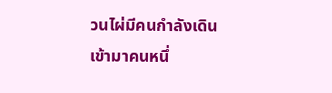วนไผ่มีคนกำลังเดินเข้ามาคนหนึ่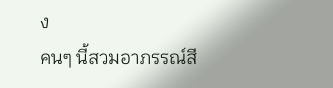ง
คนๆ นี้สวมอาภรรณ์สี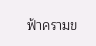ฟ้าครามข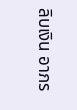ลิบเงิน อาภร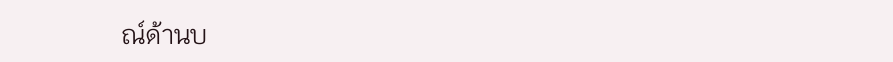ณ์ด้านบ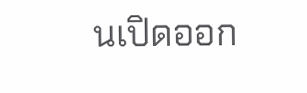นเปิดออก